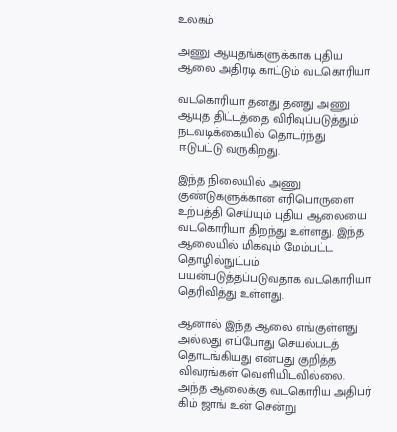உலகம்

அணு ஆயுதங்களுக்காக புதிய ஆலை அதிரடி காட்டும் வடகொரியா

வடகொரியா தனது தனது அணு ஆயுத திட்டத்தை விரிவுப்படுத்தும் நடவடிக்கையில் தொடர்ந்து ஈடுபட்டு வருகிறது.

இந்த நிலையில் அணு குண்டுகளுக்கான எரிபொருளை உற்பத்தி செய்யும் புதிய ஆலையை வடகொரியா திறந்து உள்ளது. இந்த ஆலையில் மிகவும் மேம்பட்ட தொழில்நுட்பம் பயன்படுத்தப்படுவதாக வடகொரியா தெரிவித்து உள்ளது.

ஆனால் இந்த ஆலை எங்குள்ளது அல்லது எப்போது செயல்படத் தொடங்கியது என்பது குறித்த விவரங்கள் வெளியிடவில்லை. அந்த ஆலைக்கு வடகொரிய அதிபர் கிம் ஜாங் உன் சென்று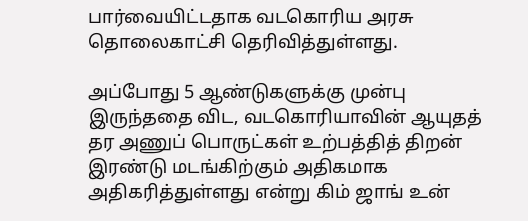பார்வையிட்டதாக வடகொரிய அரசு தொலைகாட்சி தெரிவித்துள்ளது.

அப்போது 5 ஆண்டுகளுக்கு முன்பு இருந்ததை விட, வடகொரியாவின் ஆயுதத் தர அணுப் பொருட்கள் உற்பத்தித் திறன் இரண்டு மடங்கிற்கும் அதிகமாக அதிகரித்துள்ளது என்று கிம் ஜாங் உன்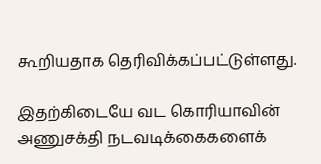கூறியதாக தெரிவிக்கப்பட்டுள்ளது.

இதற்கிடையே வட கொரியாவின் அணுசக்தி நடவடிக்கைகளைக்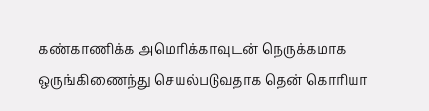கண்காணிக்க அமெரிக்காவுடன் நெருக்கமாக ஒருங்கிணைந்து செயல்படுவதாக தென் கொரியா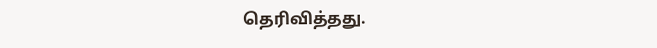தெரிவித்தது.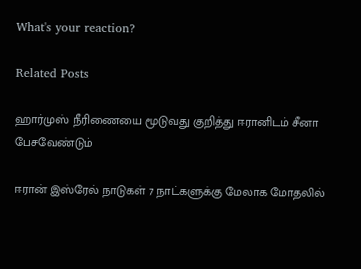What's your reaction?

Related Posts

ஹார்முஸ் நீரிணையை மூடுவது குறித்து ஈரானிடம் சீனா பேசவேண்டும்

ஈரான் இஸ்ரேல் நாடுகள் 7 நாட்களுக்கு மேலாக மோதலில்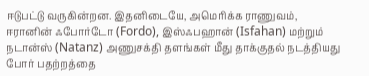ஈடுபட்டு வருகின்றன. இதனிடையே, அமெரிக்க ராணுவம், ஈரானின் ஃபோர்டோ (Fordo), இஸ்ஃபஹான் (Isfahan) மற்றும் நடான்ஸ் (Natanz) அணுசக்தி தளங்கள் மீது தாக்குதல் நடத்தியது போர் பதற்றத்தை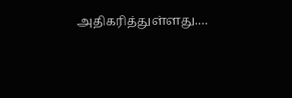அதிகரித்துள்ளது.…